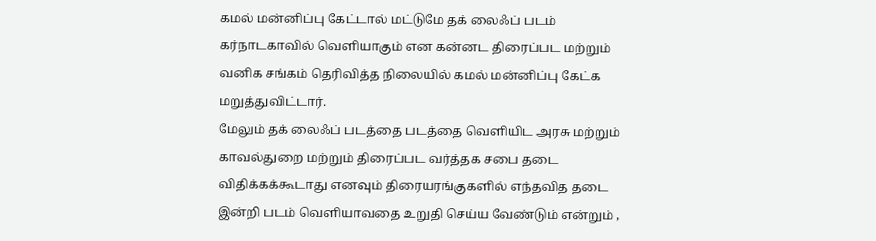கமல் மன்னிப்பு கேட்டால் மட்டுமே தக் லைஃப் படம் கர்நாடகாவில் வெளியாகும் என கன்னட திரைப்பட மற்றும் வனிக சங்கம் தெரிவித்த நிலையில் கமல் மன்னிப்பு கேட்க மறுத்துவிட்டார்.
மேலும் தக் லைஃப் படத்தை படத்தை வெளியிட அரசு மற்றும் காவல்துறை மற்றும் திரைப்பட வர்த்தக சபை தடை விதிக்கக்கூடாது எனவும் திரையரங்குகளில் எந்தவித தடை இன்றி படம் வெளியாவதை உறுதி செய்ய வேண்டும் என்றும் ,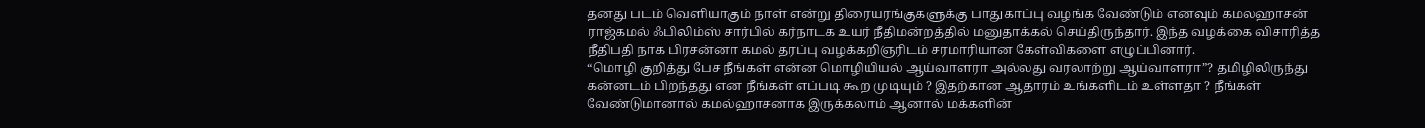தனது படம் வெளியாகும் நாள் என்று திரையரங்குகளுக்கு பாதுகாப்பு வழங்க வேண்டும் எனவும் கமலஹாசன் ராஜ்கமல் ஃபிலிம்ஸ் சார்பில் கர்நாடக உயர் நீதிமன்றத்தில் மனுதாக்கல் செய்திருந்தார். இந்த வழக்கை விசாரித்த நீதிபதி நாக பிரசன்னா கமல் தரப்பு வழக்கறிஞரிடம் சரமாரியான கேள்விகளை எழுப்பினார்.
“மொழி குறித்து பேச நீங்கள் என்ன மொழியியல் ஆய்வாளரா அல்லது வரலாற்று ஆய்வாளரா”? தமிழிலிருந்து கன்னடம் பிறந்தது என நீங்கள் எப்படி கூற முடியும் ? இதற்கான ஆதாரம் உங்களிடம் உள்ளதா ? நீங்கள் வேண்டுமானால் கமல்ஹாசனாக இருக்கலாம் ஆனால் மக்களின்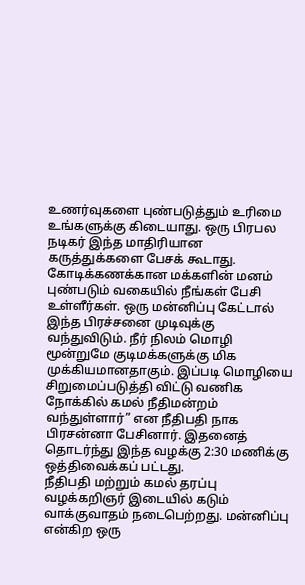உணர்வுகளை புண்படுத்தும் உரிமை உங்களுக்கு கிடையாது. ஒரு பிரபல நடிகர் இந்த மாதிரியான கருத்துக்களை பேசக் கூடாது. கோடிக்கணக்கான மக்களின் மனம் புண்படும் வகையில் நீங்கள் பேசி உள்ளீர்கள். ஒரு மன்னிப்பு கேட்டால் இந்த பிரச்சனை முடிவுக்கு வந்துவிடும். நீர் நிலம் மொழி மூன்றுமே குடிமக்களுக்கு மிக முக்கியமானதாகும். இப்படி மொழியை சிறுமைப்படுத்தி விட்டு வணிக நோக்கில் கமல் நீதிமன்றம் வந்துள்ளார்” என நீதிபதி நாக பிரசன்னா பேசினார். இதனைத் தொடர்ந்து இந்த வழக்கு 2:30 மணிக்கு ஒத்திவைக்கப் பட்டது.
நீதிபதி மற்றும் கமல் தரப்பு வழக்கறிஞர் இடையில் கடும் வாக்குவாதம் நடைபெற்றது. மன்னிப்பு என்கிற ஒரு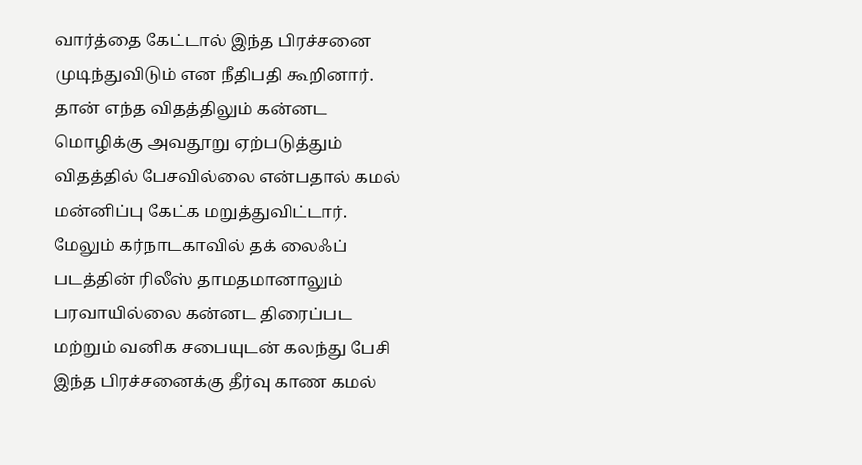வார்த்தை கேட்டால் இந்த பிரச்சனை முடிந்துவிடும் என நீதிபதி கூறினார். தான் எந்த விதத்திலும் கன்னட மொழிக்கு அவதூறு ஏற்படுத்தும் விதத்தில் பேசவில்லை என்பதால் கமல் மன்னிப்பு கேட்க மறுத்துவிட்டார். மேலும் கர்நாடகாவில் தக் லைஃப் படத்தின் ரிலீஸ் தாமதமானாலும் பரவாயில்லை கன்னட திரைப்பட மற்றும் வனிக சபையுடன் கலந்து பேசி இந்த பிரச்சனைக்கு தீர்வு காண கமல்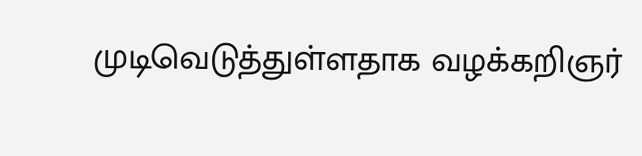முடிவெடுத்துள்ளதாக வழக்கறிஞர்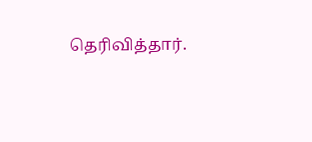தெரிவித்தார்.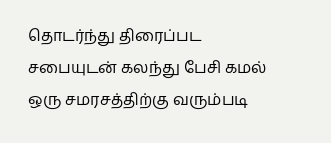தொடர்ந்து திரைப்பட சபையுடன் கலந்து பேசி கமல் ஒரு சமரசத்திற்கு வரும்படி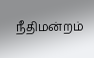நீதிமன்றம்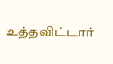உத்தவிட்டார்